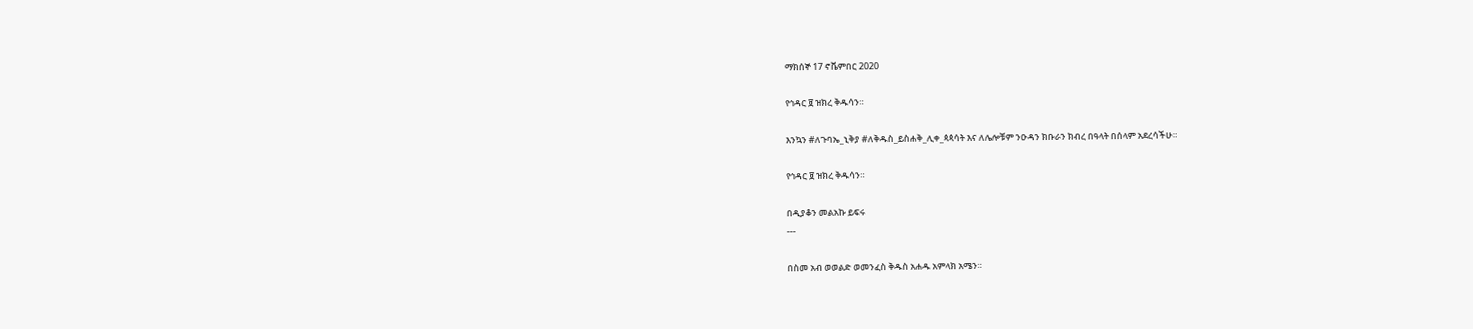ማክሰኞ 17 ኖቬምበር 2020

የኅዳር ፱ ዝክረ ቅዱሳን።

እንኳን #ለጉባኤ_ኒቅያ #ለቅዱስ_ይስሐቅ_ሊቀ_ጳጳሳት እና ለሌሎቹም ንዑዳን ክቡራን ክብረ በዓላት በሰላም አደረሳችሁ።

የኅዳር ፱ ዝክረ ቅዱሳን።

በዲያቆን መልአኩ ይፍሩ
---

በስመ አብ ወወልድ ወመንፈስ ቅዱስ አሐዱ አምላክ አሜን።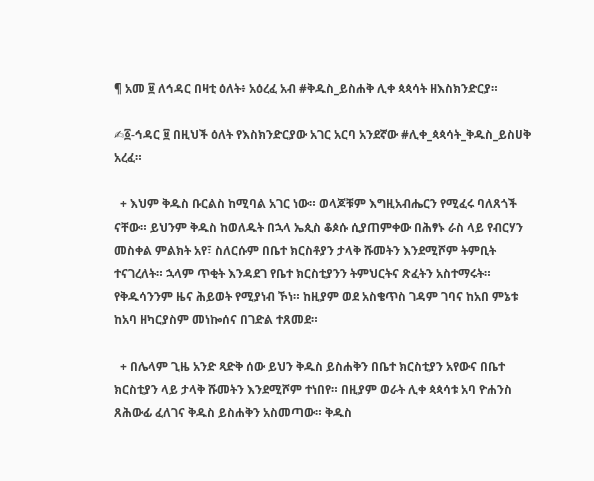¶ አመ ፱ ለኅዳር በዛቲ ዕለት፥ አዕረፈ አብ #ቅዱስ_ይስሐቅ ሊቀ ጳጳሳት ዘእስክንድርያ።

✍፩-ኅዳር ፱ በዚህች ዕለት የእስክንድርያው አገር አርባ አንደኛው #ሊቀ_ጳጳሳት_ቅዱስ_ይስሀቅ አረፈ።

  + እህም ቅዱስ ቡርልስ ከሚባል አገር ነው። ወላጆቹም እግዚአብሔርን የሚፈሩ ባለጸጎች ናቸው። ይህንም ቅዱስ ከወለዱት በኋላ ኤጲስ ቆጶሱ ሲያጠምቀው በሕፃኑ ራስ ላይ የብርሃን መስቀል ምልክት አየ፣ ስለርሱም በቤተ ክርስቶያን ታላቅ ሹመትን እንደሚሾም ትምቢት ተናገረለት። ኋላም ጥቂት እንዳደገ የቤተ ክርስቲያንን ትምህርትና ጽፈትን አስተማሩት። የቅዱሳንንም ዜና ሕይወት የሚያነብ ኾነ። ከዚያም ወደ አስቄጥስ ገዳም ገባና ከአበ ምኔቱ ከአባ ዘካርያስም መነኰሰና በገድል ተጸመደ።

  + በሌላም ጊዜ አንድ ጻድቅ ሰው ይህን ቅዱስ ይስሐቅን በቤተ ክርስቲያን አየውና በቤተ ክርስቲያን ላይ ታላቅ ሹመትን እንደሚሾም ተነበየ። በዚያም ወራት ሊቀ ጳጳሳቱ አባ ዮሐንስ ጸሕውፊ ፈለገና ቅዱስ ይስሐቅን አስመጣው። ቅዱስ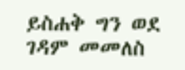ይስሐቅ ግን ወደ ገዳም መመለስ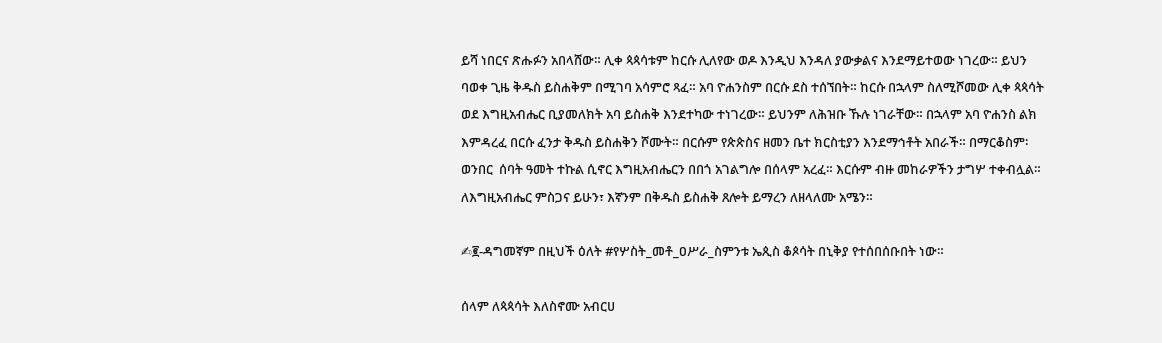ይሻ ነበርና ጽሑፉን አበላሸው። ሊቀ ጳጳሳቱም ከርሱ ሊለየው ወዶ እንዲህ እንዳለ ያውቃልና እንደማይተወው ነገረው። ይህን ባወቀ ጊዜ ቅዱስ ይስሐቅም በሚገባ አሳምሮ ጻፈ። አባ ዮሐንስም በርሱ ደስ ተሰኘበት። ከርሱ በኋላም ስለሚሾመው ሊቀ ጳጳሳት ወደ እግዚአብሔር ቢያመለክት አባ ይስሐቅ እንደተካው ተነገረው። ይህንም ለሕዝቡ ኹሉ ነገራቸው። በኋላም አባ ዮሐንስ ልክ እምዳረፈ በርሱ ፈንታ ቅዱስ ይስሐቅን ሾሙት። በርሱም የጵጵስና ዘመን ቤተ ክርስቲያን እንደማኅቶት አበራች። በማርቆስም፡ወንበር  ሰባት ዓመት ተኩል ሲኖር እግዚአብሔርን በበጎ አገልግሎ በሰላም አረፈ። እርሱም ብዙ መከራዎችን ታግሦ ተቀብሏል። ለእግዚአብሔር ምስጋና ይሁን፣ እኛንም በቅዱስ ይስሐቅ ጸሎት ይማረን ለዘላለሙ አሜን።

✍፪-ዳግመኛም በዚህች ዕለት #የሦስት_መቶ_ዐሥራ_ስምንቱ ኤጲስ ቆጶሳት በኒቅያ የተሰበሰቡበት ነው።

ሰላም ለጳጳሳት እለስኖሙ አብርሀ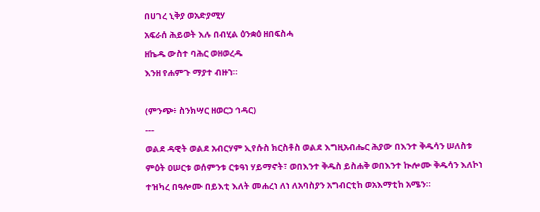በሀገረ ኒቅያ ወአድያሚሃ
አፍራሰ ሕይወት እሉ በብሂል ዕንቋዕ ዘበፍስሓ
ዘኬዱ ውስተ ባሕር ወዘወረዱ
እንዘ የሐምጉ ማያተ ብዙኀ።

(ምንጭ፥ ስንክሣር ዘወርኃ ኅዳር)
---
ወልደ ዳዊት ወልደ አብርሃም ኢየሱስ ክርስቶስ ወልደ እግዚአብሔር ሕያው በእንተ ቅዱሳን ሠለስቱ ምዕት ዐሠርቱ ወሰምንቱ ርቱዓነ ሃይማኖት፣ ወበእንተ ቅዱስ ይስሐቅ ወበእንተ ኲሎሙ ቅዱሳን እለኮነ ተዝካረ በዓሎሙ በይእቲ እለት መሐረነ ለነ ለአባስያን አግብርቲከ ወአእማቲከ አሜን።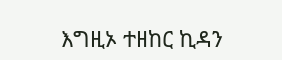እግዚኦ ተዘከር ኪዳን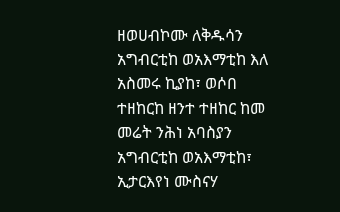ዘወሀብኮሙ ለቅዱሳን አግብርቲከ ወአእማቲከ እለ አስመሩ ኪያከ፣ ወሶበ ተዘከርከ ዘንተ ተዘከር ከመ መሬት ንሕነ አባስያን አግብርቲከ ወአእማቲከ፣ ኢታርእየነ ሙስናሃ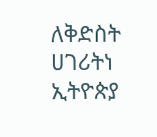ለቅድስት ሀገሪትነ ኢትዮጵያ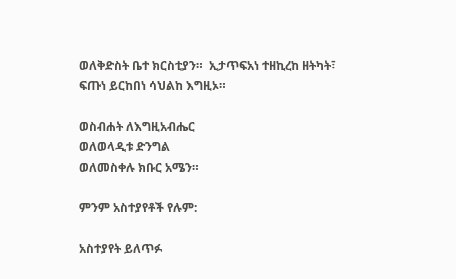ወለቅድስት ቤተ ክርስቲያን።  ኢታጥፍአነ ተዘኪረከ ዘትካት፣ ፍጡነ ይርከበነ ሳህልከ እግዚኦ።

ወስብሐት ለእግዚአብሔር
ወለወላዲቱ ድንግል
ወለመስቀሉ ክቡር አሜን።

ምንም አስተያየቶች የሉም:

አስተያየት ይለጥፉ